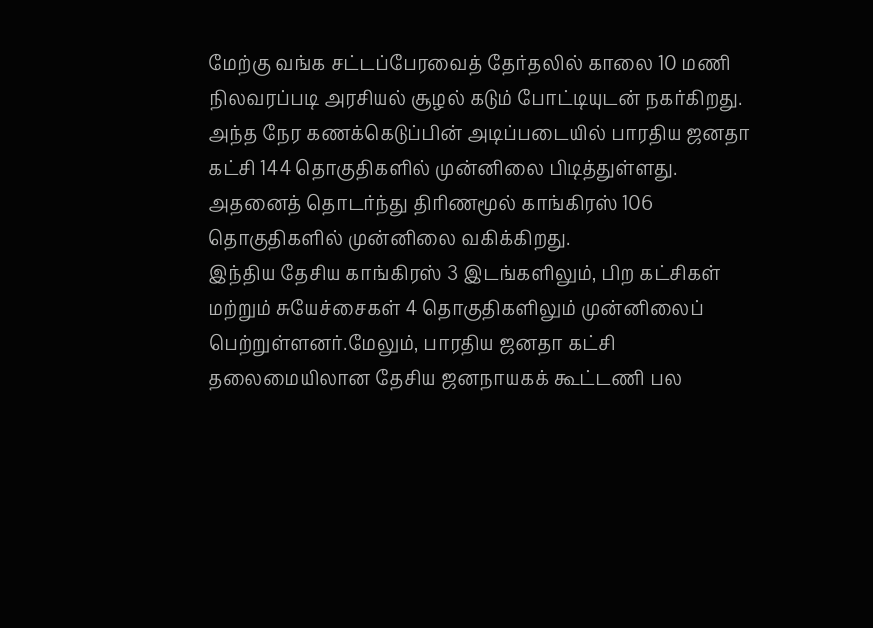மேற்கு வங்க சட்டப்பேரவைத் தேர்தலில் காலை 10 மணி நிலவரப்படி அரசியல் சூழல் கடும் போட்டியுடன் நகர்கிறது.
அந்த நேர கணக்கெடுப்பின் அடிப்படையில் பாரதிய ஜனதா கட்சி 144 தொகுதிகளில் முன்னிலை பிடித்துள்ளது. அதனைத் தொடர்ந்து திரிணமூல் காங்கிரஸ் 106 தொகுதிகளில் முன்னிலை வகிக்கிறது.
இந்திய தேசிய காங்கிரஸ் 3 இடங்களிலும், பிற கட்சிகள் மற்றும் சுயேச்சைகள் 4 தொகுதிகளிலும் முன்னிலைப் பெற்றுள்ளனர்.மேலும், பாரதிய ஜனதா கட்சி தலைமையிலான தேசிய ஜனநாயகக் கூட்டணி பல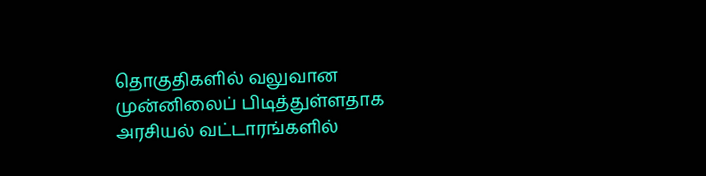தொகுதிகளில் வலுவான முன்னிலைப் பிடித்துள்ளதாக அரசியல் வட்டாரங்களில்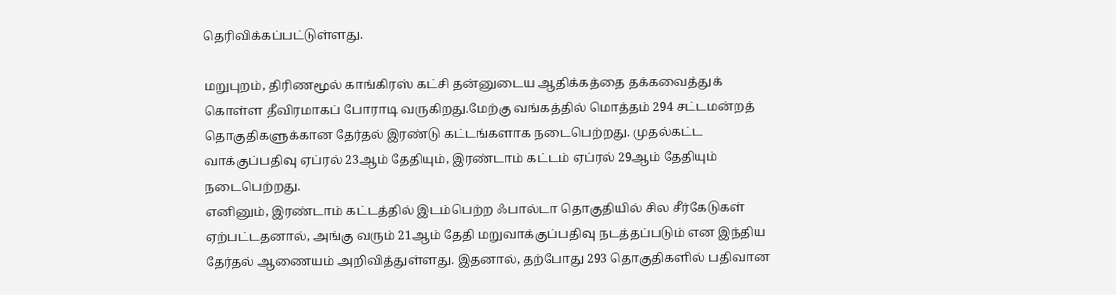தெரிவிக்கப்பட்டுள்ளது.

மறுபுறம், திரிணமூல் காங்கிரஸ் கட்சி தன்னுடைய ஆதிக்கத்தை தக்கவைத்துக் கொள்ள தீவிரமாகப் போராடி வருகிறது.மேற்கு வங்கத்தில் மொத்தம் 294 சட்டமன்றத் தொகுதிகளுக்கான தேர்தல் இரண்டு கட்டங்களாக நடைபெற்றது. முதல்கட்ட வாக்குப்பதிவு ஏப்ரல் 23ஆம் தேதியும், இரண்டாம் கட்டம் ஏப்ரல் 29ஆம் தேதியும் நடைபெற்றது.
எனினும், இரண்டாம் கட்டத்தில் இடம்பெற்ற ஃபால்டா தொகுதியில் சில சீர்கேடுகள் ஏற்பட்டதனால், அங்கு வரும் 21ஆம் தேதி மறுவாக்குப்பதிவு நடத்தப்படும் என இந்திய தேர்தல் ஆணையம் அறிவித்துள்ளது. இதனால், தற்போது 293 தொகுதிகளில் பதிவான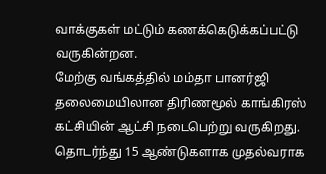வாக்குகள் மட்டும் கணக்கெடுக்கப்பட்டு வருகின்றன.
மேற்கு வங்கத்தில் மம்தா பானர்ஜி தலைமையிலான திரிணமூல் காங்கிரஸ் கட்சியின் ஆட்சி நடைபெற்று வருகிறது. தொடர்ந்து 15 ஆண்டுகளாக முதல்வராக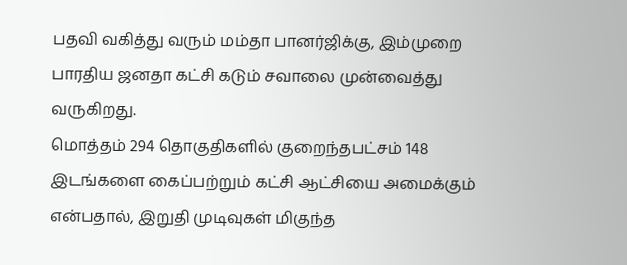பதவி வகித்து வரும் மம்தா பானர்ஜிக்கு, இம்முறை பாரதிய ஜனதா கட்சி கடும் சவாலை முன்வைத்து வருகிறது.
மொத்தம் 294 தொகுதிகளில் குறைந்தபட்சம் 148 இடங்களை கைப்பற்றும் கட்சி ஆட்சியை அமைக்கும் என்பதால், இறுதி முடிவுகள் மிகுந்த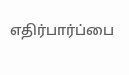எதிர்பார்ப்பை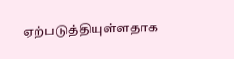ஏற்படுத்தியுள்ளதாக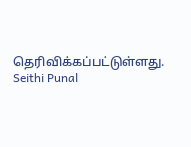தெரிவிக்கப்பட்டுள்ளது.
Seithi Punal